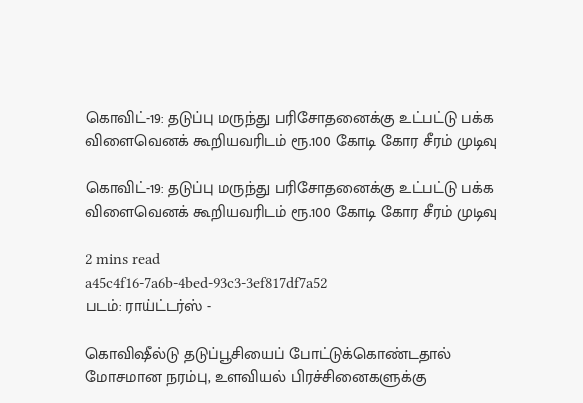கொவிட்-19: தடுப்பு மருந்து பரிசோதனைக்கு உட்பட்டு பக்க விளைவெனக் கூறியவரிடம் ரூ.100 கோடி கோர சீரம் முடிவு

கொவிட்-19: தடுப்பு மருந்து பரிசோதனைக்கு உட்பட்டு பக்க விளைவெனக் கூறியவரிடம் ரூ.100 கோடி கோர சீரம் முடிவு

2 mins read
a45c4f16-7a6b-4bed-93c3-3ef817df7a52
படம்: ராய்ட்டர்ஸ் -

கொவிஷீல்டு தடுப்பூசியைப் போட்டுக்கொண்டதால் மோசமான நரம்பு, உளவியல் பிரச்சினைகளுக்கு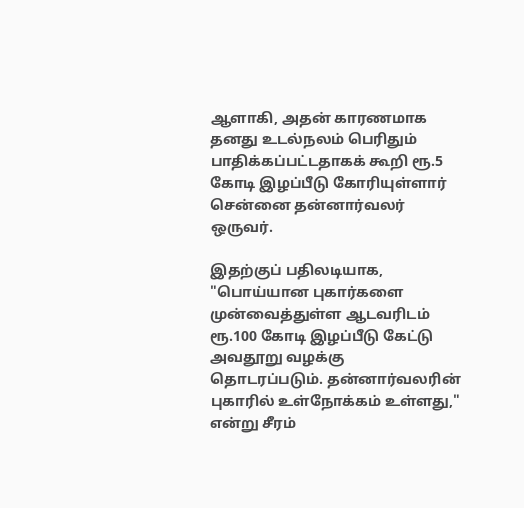ஆளாகி, அதன் காரணமாக தனது உடல்நலம் பெரிதும் பாதிக்கப்பட்டதாகக் கூறி ரூ.5 கோடி இழப்பீடு கோரியுள்ளார் சென்னை தன்னார்வலர் ஒருவர்.

இதற்குப் பதிலடியாக, "பொய்யான புகார்களை முன்வைத்துள்ள ஆடவரிடம் ரூ.100 கோடி இழப்பீடு கேட்டு அவதூறு வழக்கு தொடரப்படும். தன்னார்வலரின் புகாரில் உள்நோக்கம் உள்ளது," என்று சீரம்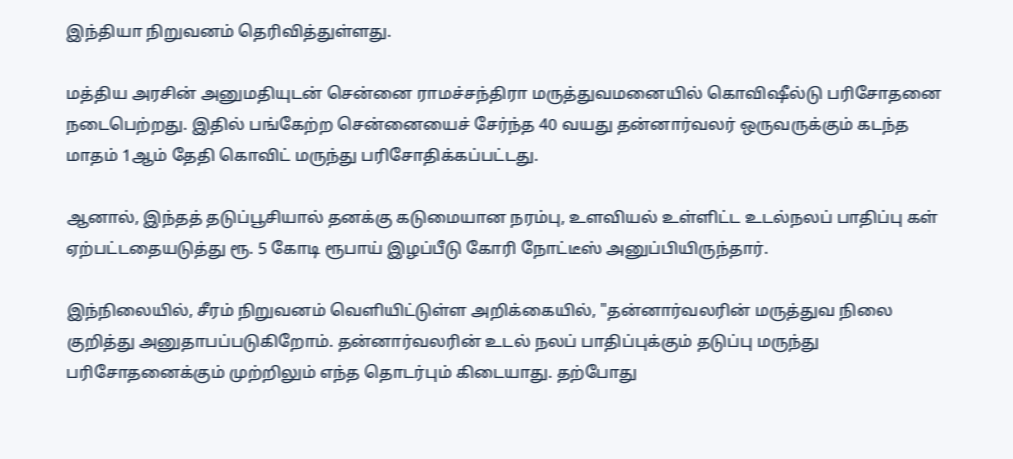இந்தியா நிறுவனம் தெரிவித்துள்ளது.

மத்திய அரசின் அனுமதியுடன் சென்னை ராமச்சந்திரா மருத்துவமனையில் கொவிஷீல்டு பரிசோதனை நடைபெற்றது. இதில் பங்கேற்ற சென்னையைச் சேர்ந்த 40 வயது தன்னார்வலர் ஒருவருக்கும் கடந்த மாதம் 1ஆம் தேதி கொவிட் மருந்து பரிசோதிக்கப்பட்டது.

ஆனால், இந்தத் தடுப்பூசியால் தனக்கு கடுமையான நரம்பு, உளவியல் உள்ளிட்ட உடல்நலப் பாதிப்பு கள் ஏற்பட்டதையடுத்து ரூ. 5 கோடி ரூபாய் இழப்பீடு கோரி நோட்டீஸ் அனுப்பியிருந்தார்.

இந்நிலையில், சீரம் நிறுவனம் வெளியிட்டுள்ள அறிக்கையில், "தன்னார்வலரின் மருத்துவ நிலை குறித்து அனுதாபப்படுகிறோம். தன்னார்வலரின் உடல் நலப் பாதிப்புக்கும் தடுப்பு மருந்து பரிசோதனைக்கும் முற்றிலும் எந்த தொடர்பும் கிடையாது. தற்போது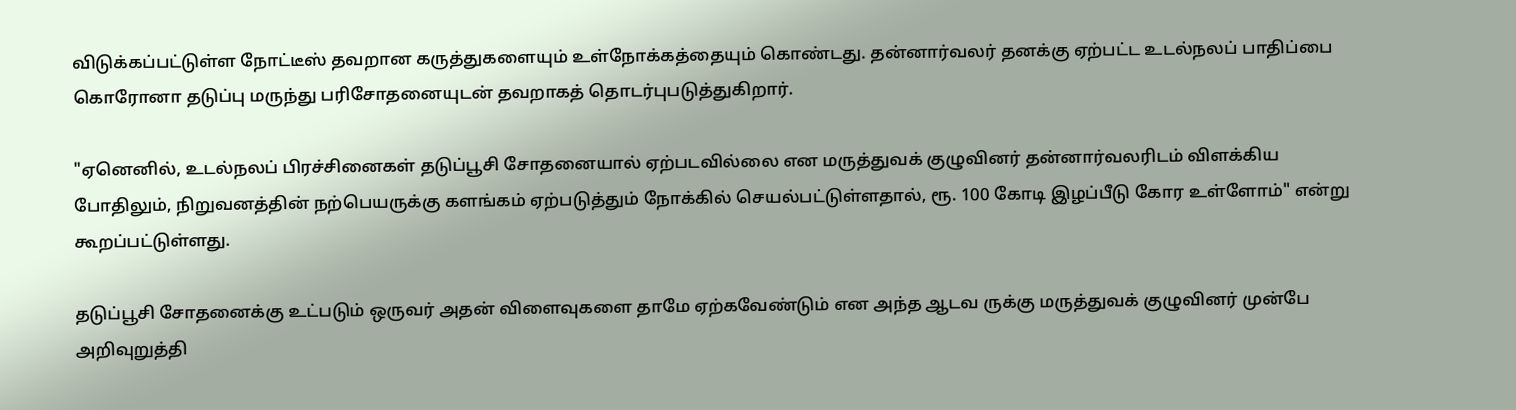விடுக்கப்பட்டுள்ள நோட்டீஸ் தவறான கருத்துகளையும் உள்நோக்கத்தையும் கொண்டது. தன்னார்வலர் தனக்கு ஏற்பட்ட உடல்நலப் பாதிப்பை கொரோனா தடுப்பு மருந்து பரிசோதனையுடன் தவறாகத் தொடர்புபடுத்துகிறார்.

"ஏனெனில், உடல்நலப் பிரச்சினைகள் தடுப்பூசி சோதனையால் ஏற்படவில்லை என மருத்துவக் குழுவினர் தன்னார்வலரிடம் விளக்கிய போதிலும், நிறுவனத்தின் நற்பெயருக்கு களங்கம் ஏற்படுத்தும் நோக்கில் செயல்பட்டுள்ளதால், ரூ. 100 கோடி இழப்பீடு கோர உள்ளோம்" என்று கூறப்பட்டுள்ளது.

தடுப்பூசி சோதனைக்கு உட்படும் ஒருவர் அதன் விளைவுகளை தாமே ஏற்கவேண்டும் என அந்த ஆடவ ருக்கு மருத்துவக் குழுவினர் முன்பே அறிவுறுத்தி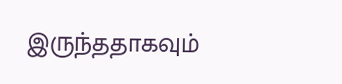இருந்ததாகவும்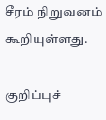சீரம் நிறுவனம் கூறியுள்ளது.

குறிப்புச்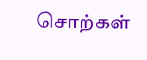சொற்கள்